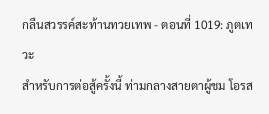กลืนสวรรค์สะท้านทวยเทพ - ตอนที่ 1019: ภูตเทวะ
สำหรับการต่อสู้ครั้งนี้ ท่ามกลางสายตาผู้ชม โอรส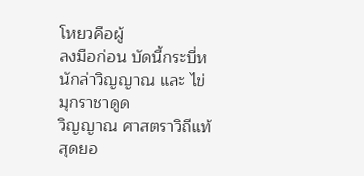โหยวคือผู้
ลงมือก่อน บัดนี้กระบี่หนักล่าวิญญาณ และ ไข่มุกราชาดูด
วิญญาณ ศาสตราวิถีแท้สุดยอ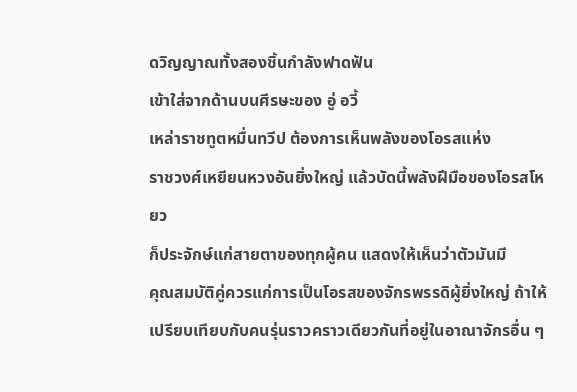ดวิญญาณทั้งสองชิ้นกำลังฟาดฟัน
เข้าใส่จากด้านบนศีรษะของ อู่ อวี้
เหล่าราชทูตหมื่นทวีป ต้องการเห็นพลังของโอรสแห่ง
ราชวงศ์เหยียนหวงอันยิ่งใหญ่ แล้วบัดนี้พลังฝีมือของโอรสโหยว
ก็ประจักษ์แก่สายตาของทุกผู้คน แสดงให้เห็นว่าตัวมันมี
คุณสมบัติคู่ควรแก่การเป็นโอรสของจักรพรรดิผู้ยิ่งใหญ่ ถ้าให้
เปรียบเทียบกับคนรุ่นราวคราวเดียวกันที่อยู่ในอาณาจักรอื่น ๆ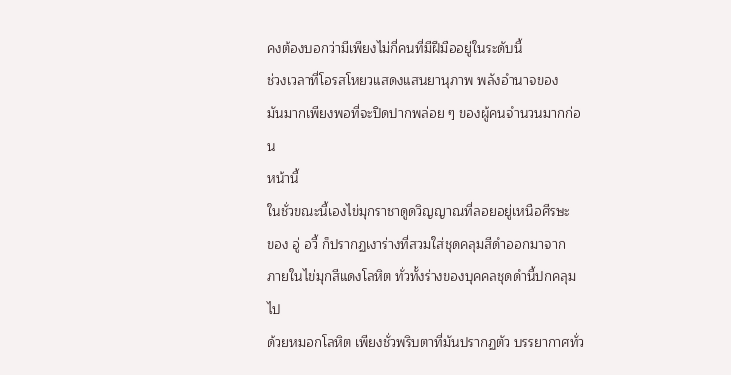คงต้องบอกว่ามีเพียงไม่กี่คนที่มีฝีมืออยู่ในระดับนี้
ช่วงเวลาที่โอรสโหยวแสดงแสนยานุภาพ พลังอำนาจของ
มันมากเพียงพอที่จะปิดปากพล่อย ๆ ของผู้คนจำนวนมากก่อน
หน้านี้
ในชั่วขณะนี้เองไข่มุกราชาดูดวิญญาณที่ลอยอยู่เหนือศีรษะ
ของ อู่ อวี้ ก็ปรากฏเงาร่างที่สวมใส่ชุดคลุมสีดำออกมาจาก
ภายในไข่มุกสีแดงโลหิต ทั่วทั้งร่างของบุคคลชุดดำนี้ปกคลุมไป
ด้วยหมอกโลหิต เพียงชั่วพริบตาที่มันปรากฏตัว บรรยากาศทั่ว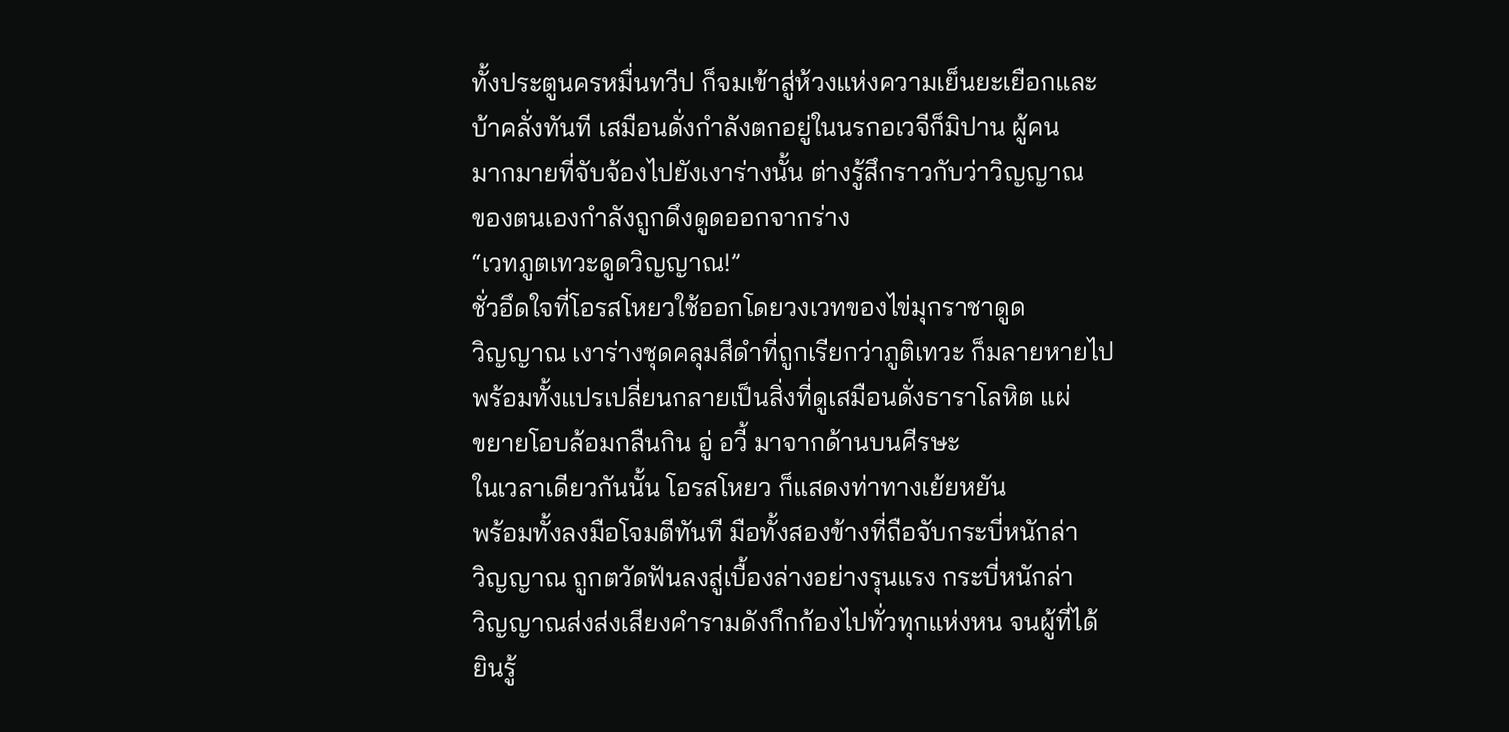ทั้งประตูนครหมื่นทวีป ก็จมเข้าสู่ห้วงแห่งความเย็นยะเยือกและ
บ้าคลั่งทันที เสมือนดั่งกำลังตกอยู่ในนรกอเวจีก็มิปาน ผู้คน
มากมายที่จับจ้องไปยังเงาร่างนั้น ต่างรู้สึกราวกับว่าวิญญาณ
ของตนเองกำลังถูกดึงดูดออกจากร่าง
“เวทภูตเทวะดูดวิญญาณ!”
ชั่วอึดใจที่โอรสโหยวใช้ออกโดยวงเวทของไข่มุกราชาดูด
วิญญาณ เงาร่างชุดคลุมสีดำที่ถูกเรียกว่าภูติเทวะ ก็มลายหายไป
พร้อมทั้งแปรเปลี่ยนกลายเป็นสิ่งที่ดูเสมือนดั่งธาราโลหิต แผ่
ขยายโอบล้อมกลืนกิน อู่ อวี้ มาจากด้านบนศีรษะ
ในเวลาเดียวกันนั้น โอรสโหยว ก็แสดงท่าทางเย้ยหยัน
พร้อมทั้งลงมือโจมตีทันที มือทั้งสองข้างที่ถือจับกระบี่หนักล่า
วิญญาณ ถูกตวัดฟันลงสู่เบื้องล่างอย่างรุนแรง กระบี่หนักล่า
วิญญาณส่งส่งเสียงคำรามดังกึกก้องไปทั่วทุกแห่งหน จนผู้ที่ได้
ยินรู้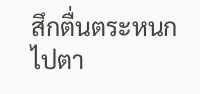สึกตื่นตระหนกไปตา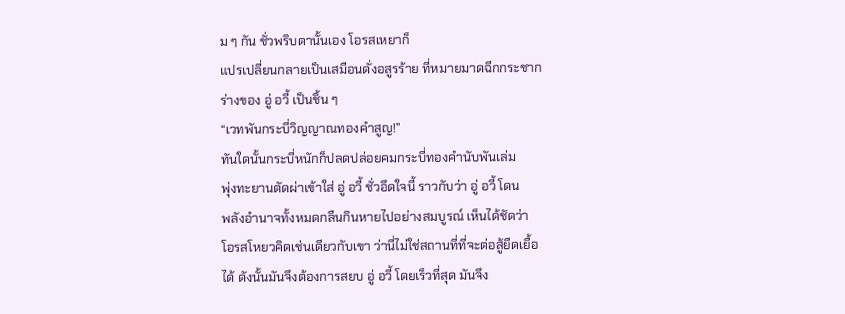ม ๆ กัน ชั่วพริบตานั้นเอง โอรสเหยาก็
แปรเปลี่ยนกลายเป็นเสมือนดั่งอสูรร้าย ที่หมายมาดฉีกกระชาก
ร่างของ อู่ อวี้ เป็นชิ้น ๆ
“เวทพันกระบี่วิญญาณทองคำสูญ!”
ทันใดนั้นกระบี่หนักก็ปลดปล่อยคมกระบี่ทองคำนับพันเล่ม
พุ่งทะยานตัดผ่าเข้าใส่ อู่ อวี้ ชั่วอึดใจนี้ ราวกับว่า อู่ อวี้ โดน
พลังอำนาจทั้งหมดกลืนกินหายไปอย่างสมบูรณ์ เห็นได้ชัดว่า
โอรสโหยวคิดเช่นเดียวกับเขา ว่านี่ไม่ใช่สถานที่ที่จะต่อสู้ยืดเยื้อ
ได้ ดังนั้นมันจึงต้องการสยบ อู่ อวี้ โดยเร็วที่สุด มันจึง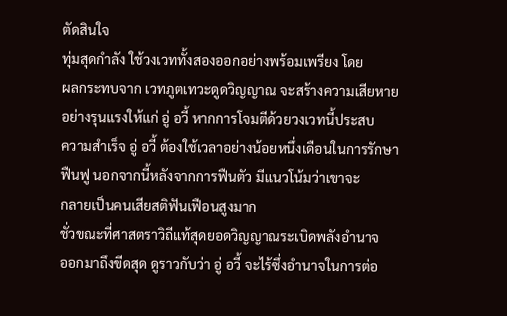ตัดสินใจ
ทุ่มสุดกำลัง ใช้วงเวททั้งสองออกอย่างพร้อมเพรียง โดย
ผลกระทบจาก เวทภูตเทวะดูดวิญญาณ จะสร้างความเสียหาย
อย่างรุนแรงให้แก่ อู่ อวี้ หากการโจมตีด้วยวงเวทนี้ประสบ
ความสำเร็จ อู่ อวี้ ต้องใช้เวลาอย่างน้อยหนึ่งเดือนในการรักษา
ฟืนฟู นอกจากนี้หลังจากการฟืนตัว มีแนวโน้มว่าเขาจะ
กลายเป็นคนเสียสติฟันเฟือนสูงมาก
ชั่วขณะที่ศาสตราวิถีแท้สุดยอดวิญญาณระเบิดพลังอำนาจ
ออกมาถึงขีดสุด ดูราวกับว่า อู่ อวี้ จะไร้ซึ่งอำนาจในการต่อ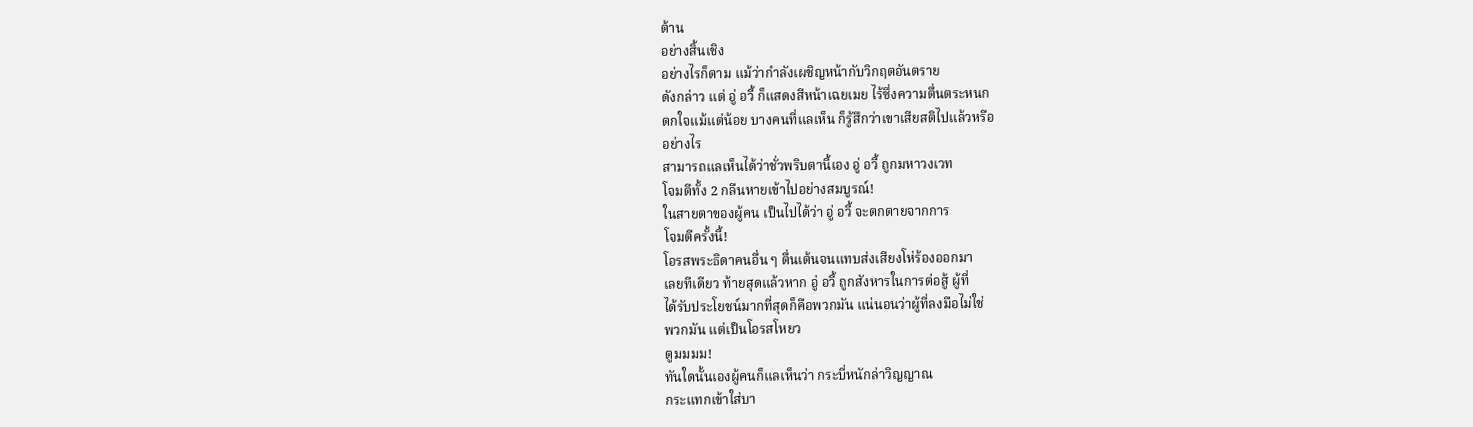ต้าน
อย่างสิ้นเชิง
อย่างไรก็ตาม แม้ว่ากำลังเผชิญหน้ากับวิกฤตอันตราย
ดังกล่าว แต่ อู่ อวี้ ก็แสดงสีหน้าเฉยเมย ไร้ซึ่งความตื่นตระหนก
ตกใจแม้แต่น้อย บางคนที่แลเห็น ก็รู้สึกว่าเขาเสียสติไปแล้วหรือ
อย่างไร
สามารถแลเห็นได้ว่าชั่วพริบตานี้เอง อู่ อวี้ ถูกมหาวงเวท
โจมตีทั้ง 2 กลืนหายเข้าไปอย่างสมบูรณ์!
ในสายตาของผู้คน เป็นไปได้ว่า อู่ อวี้ จะตกตายจากการ
โจมตีครั้งนี้!
โอรสพระธิดาคนอื่น ๆ ตื่นเต้นจนแทบส่งเสียงโห่ร้องออกมา
เลยทีเดียว ท้ายสุดแล้วหาก อู่ อวี้ ถูกสังหารในการต่อสู้ ผู้ที่
ได้รับประโยชน์มากที่สุดก็คือพวกมัน แน่นอนว่าผู้ที่ลงมือไม่ใช่
พวกมัน แต่เป็นโอรสโหยว
ตูมมมม!
ทันใดนั้นเองผู้คนก็แลเห็นว่า กระบี่หนักล่าวิญญาณ
กระแทกเข้าใส่บา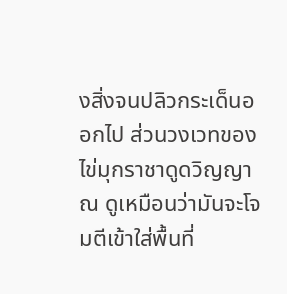งสิ่งจนปลิวกระเด็นออกไป ส่วนวงเวทของ
ไข่มุกราชาดูดวิญญาณ ดูเหมือนว่ามันจะโจมตีเข้าใส่พื้นที่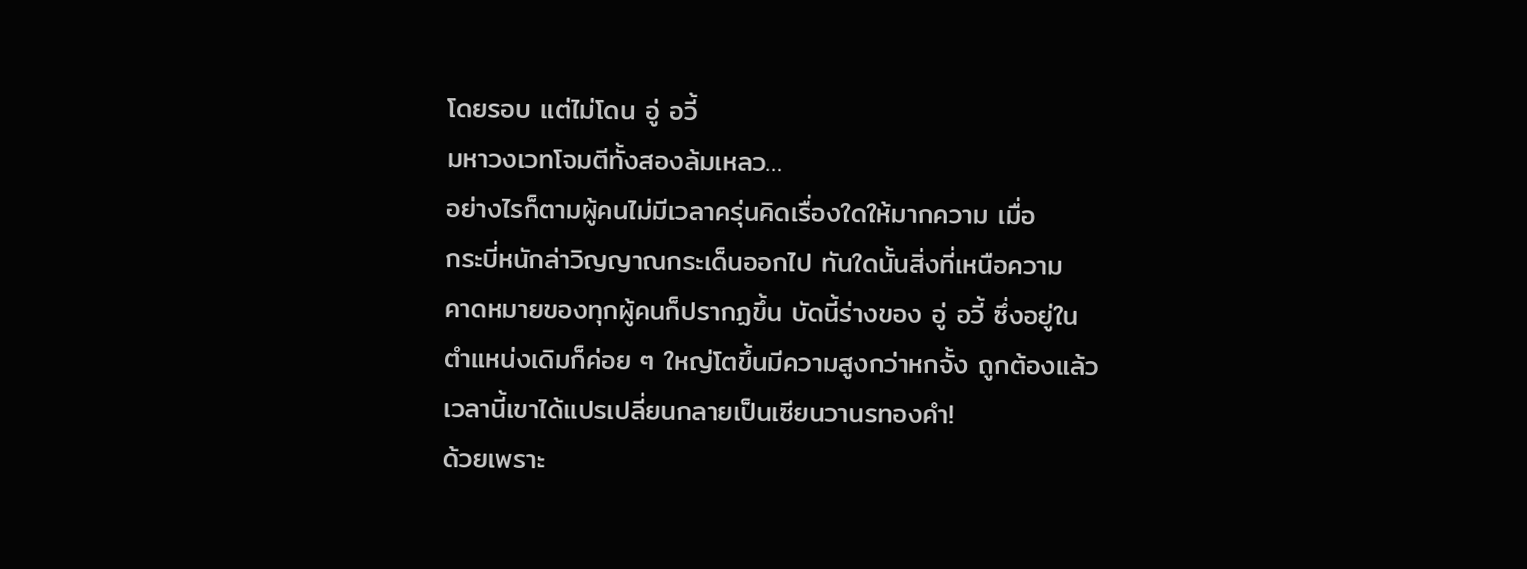โดยรอบ แต่ไม่โดน อู่ อวี้
มหาวงเวทโจมตีทั้งสองล้มเหลว…
อย่างไรก็ตามผู้คนไม่มีเวลาครุ่นคิดเรื่องใดให้มากความ เมื่อ
กระบี่หนักล่าวิญญาณกระเด็นออกไป ทันใดนั้นสิ่งที่เหนือความ
คาดหมายของทุกผู้คนก็ปรากฏขึ้น บัดนี้ร่างของ อู่ อวี้ ซึ่งอยู่ใน
ตำแหน่งเดิมก็ค่อย ๆ ใหญ่โตขึ้นมีความสูงกว่าหกจั้ง ถูกต้องแล้ว
เวลานี้เขาได้แปรเปลี่ยนกลายเป็นเซียนวานรทองคำ!
ด้วยเพราะ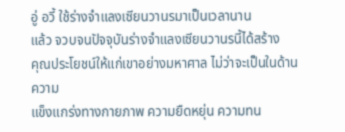อู่ อวี้ ใช้ร่างจำแลงเซียนวานรมาเป็นเวลานาน
แล้ว จวบจนปัจจุบันร่างจำแลงเซียนวานรนี้ได้สร้าง
คุณประโยชน์ให้แก่เขาอย่างมหาศาล ไม่ว่าจะเป็นในด้านความ
แข็งแกร่งทางกายภาพ ความยืดหยุ่น ความทน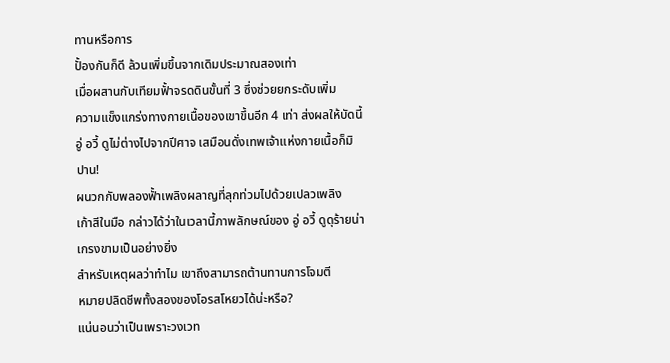ทานหรือการ
ปั้องกันก็ดี ล้วนเพิ่มขึ้นจากเดิมประมาณสองเท่า
เมื่อผสานกับเทียมฟั้าจรดดินขั้นที่ 3 ซึ่งช่วยยกระดับเพิ่ม
ความแข็งแกร่งทางกายเนื้อของเขาขึ้นอีก 4 เท่า ส่งผลให้บัดนี้
อู่ อวี้ ดูไม่ต่างไปจากปีศาจ เสมือนดั่งเทพเจ้าแห่งกายเนื้อก็มิ
ปาน!
ผนวกกับพลองฟั้าเพลิงผลาญที่ลุกท่วมไปด้วยเปลวเพลิง
เก้าสีในมือ กล่าวได้ว่าในเวลานี้ภาพลักษณ์ของ อู่ อวี้ ดูดุร้ายน่า
เกรงขามเป็นอย่างยิ่ง
สำหรับเหตุผลว่าทำไม เขาถึงสามารถต้านทานการโจมตี
หมายปลิดชีพทั้งสองของโอรสโหยวได้น่ะหรือ?
แน่นอนว่าเป็นเพราะวงเวท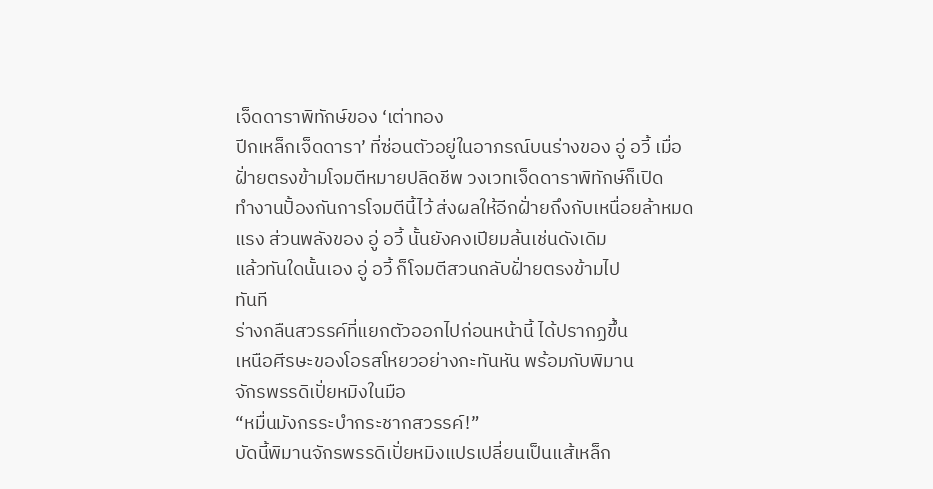เจ็ดดาราพิทักษ์ของ ‘เต่าทอง
ปีกเหล็กเจ็ดดารา’ ที่ซ่อนตัวอยู่ในอาภรณ์บนร่างของ อู่ อวี้ เมื่อ
ฝั่ายตรงข้ามโจมตีหมายปลิดชีพ วงเวทเจ็ดดาราพิทักษ์ก็เปิด
ทำงานปั้องกันการโจมตีนี้ไว้ ส่งผลให้อีกฝั่ายถึงกับเหนื่อยล้าหมด
แรง ส่วนพลังของ อู่ อวี้ นั้นยังคงเปียมล้นเช่นดังเดิม
แล้วทันใดนั้นเอง อู่ อวี้ ก็โจมตีสวนกลับฝั่ายตรงข้ามไป
ทันที
ร่างกลืนสวรรค์ที่แยกตัวออกไปก่อนหน้านี้ ได้ปรากฏขึ้น
เหนือศีรษะของโอรสโหยวอย่างกะทันหัน พร้อมกับพิมาน
จักรพรรดิเปั่ยหมิงในมือ
“หมื่นมังกรระบำกระชากสวรรค์!”
บัดนี้พิมานจักรพรรดิเปั่ยหมิงแปรเปลี่ยนเป็นแส้เหล็ก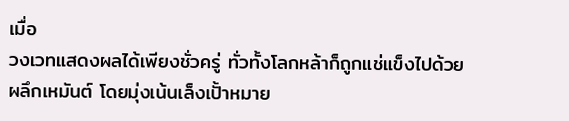เมื่อ
วงเวทแสดงผลได้เพียงชั่วครู่ ทั่วทั้งโลกหล้าก็ถูกแช่แข็งไปด้วย
ผลึกเหมันต์ โดยมุ่งเน้นเล็งเปั้าหมาย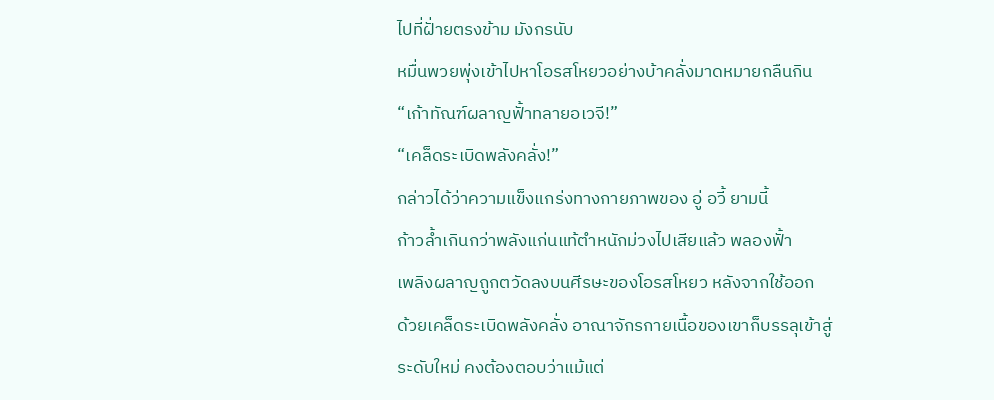ไปที่ฝั่ายตรงข้าม มังกรนับ
หมื่นพวยพุ่งเข้าไปหาโอรสโหยวอย่างบ้าคลั่งมาดหมายกลืนกิน
“เก้าทัณฑ์ผลาญฟั้าทลายอเวจี!”
“เคล็ดระเบิดพลังคลั่ง!”
กล่าวได้ว่าความแข็งแกร่งทางกายภาพของ อู่ อวี้ ยามนี้
ก้าวล้ำเกินกว่าพลังแก่นแท้ตำหนักม่วงไปเสียแล้ว พลองฟั้า
เพลิงผลาญถูกตวัดลงบนศีรษะของโอรสโหยว หลังจากใช้ออก
ด้วยเคล็ดระเบิดพลังคลั่ง อาณาจักรกายเนื้อของเขาก็บรรลุเข้าสู่
ระดับใหม่ คงต้องตอบว่าแม้แต่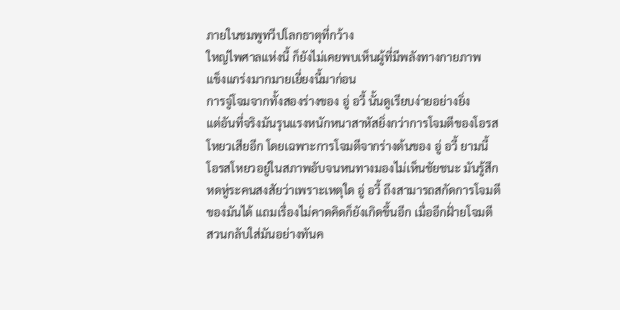ภายในชมพูทวีปโลกธาตุที่กว้าง
ใหญ่ไพศาลแห่งนี้ ก็ยังไม่เคยพบเห็นผู้ที่มีพลังทางกายภาพ
แข็งแกร่งมากมายเยี่ยงนี้มาก่อน
การจู่โจมจากทั้งสองร่างของ อู่ อวี้ นั้นดูเรียบง่ายอย่างยิ่ง
แต่อันที่จริงมันรุนแรงหนักหนาสาหัสยิ่งกว่าการโจมตีของโอรส
โหยวเสียอีก โดยเฉพาะการโจมตีจากร่างต้นของ อู่ อวี้ ยามนี้
โอรสโหยวอยู่ในสภาพอับจนหนทางมองไม่เห็นชัยชนะ มันรู้สึก
หดหู่ระคนสงสัยว่าเพราะเหตุใด อู่ อวี้ ถึงสามารถสกัดการโจมตี
ของมันได้ แถมเรื่องไม่คาดคิดก็ยังเกิดขึ้นอีก เมื่ออีกฝั่ายโจมตี
สวนกลับใส่มันอย่างทันค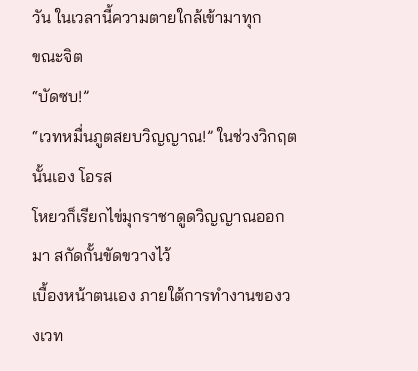วัน ในเวลานี้ความตายใกล้เข้ามาทุก
ขณะจิต
“บัดซบ!”
“เวทหมื่นภูตสยบวิญญาณ!” ในช่วงวิกฤตนั้นเอง โอรส
โหยวก็เรียกไข่มุกราชาดูดวิญญาณออกมา สกัดกั้นขัดขวางไว้
เบื้องหน้าตนเอง ภายใต้การทำงานของวงเวท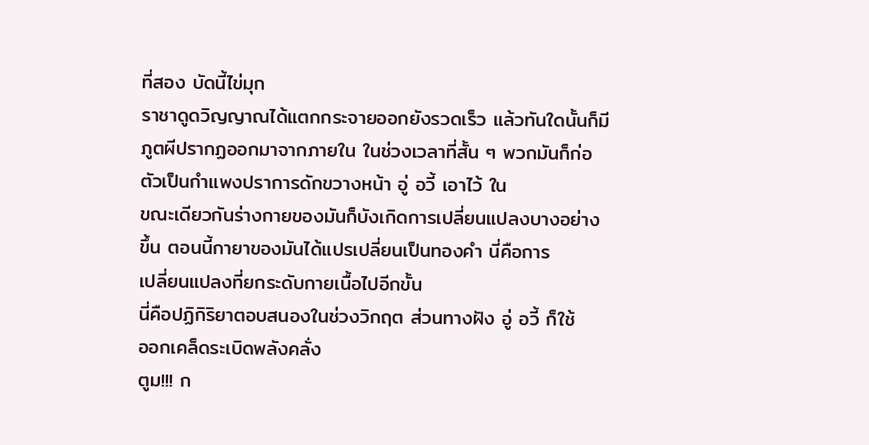ที่สอง บัดนี้ไข่มุก
ราชาดูดวิญญาณได้แตกกระจายออกยังรวดเร็ว แล้วทันใดนั้นก็มี
ภูตผีปรากฏออกมาจากภายใน ในช่วงเวลาที่สั้น ๆ พวกมันก็ก่อ
ตัวเป็นกำแพงปราการดักขวางหน้า อู่ อวี้ เอาไว้ ใน
ขณะเดียวกันร่างกายของมันก็บังเกิดการเปลี่ยนแปลงบางอย่าง
ขึ้น ตอนนี้กายาของมันได้แปรเปลี่ยนเป็นทองคำ นี่คือการ
เปลี่ยนแปลงที่ยกระดับกายเนื้อไปอีกขั้น
นี่คือปฏิกิริยาตอบสนองในช่วงวิกฤต ส่วนทางฝัง อู่ อวี้ ก็ใช้
ออกเคล็ดระเบิดพลังคลั่ง
ตูม!!! ก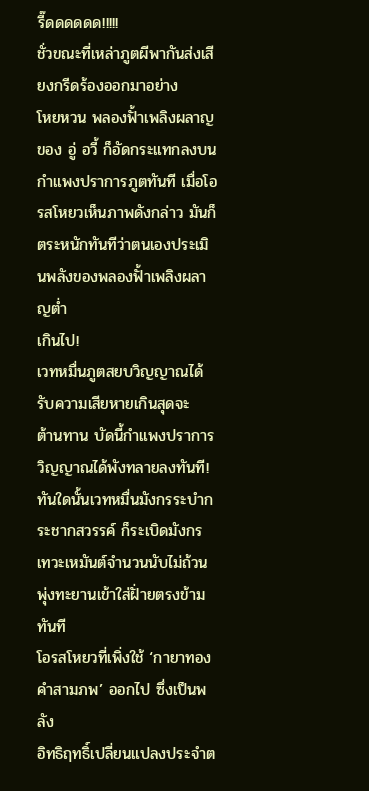รี๊ดดดดดด!!!!!
ชั่วขณะที่เหล่าภูตผีพากันส่งเสียงกรีดร้องออกมาอย่าง
โหยหวน พลองฟั้าเพลิงผลาญของ อู่ อวี้ ก็อัดกระแทกลงบน
กำแพงปราการภูตทันที เมื่อโอรสโหยวเห็นภาพดังกล่าว มันก็
ตระหนักทันทีว่าตนเองประเมินพลังของพลองฟั้าเพลิงผลาญต่ำ
เกินไป!
เวทหมื่นภูตสยบวิญญาณได้รับความเสียหายเกินสุดจะ
ต้านทาน บัดนี้กำแพงปราการวิญญาณได้พังทลายลงทันที!
ทันใดนั้นเวทหมื่นมังกรระบำกระชากสวรรค์ ก็ระเบิดมังกร
เทวะเหมันต์จำนวนนับไม่ถ้วนพุ่งทะยานเข้าใส่ฝั่ายตรงข้ามทันที
โอรสโหยวที่เพิ่งใช้ ‘กายาทองคำสามภพ’ ออกไป ซึ่งเป็นพลัง
อิทธิฤทธิ์เปลี่ยนแปลงประจำต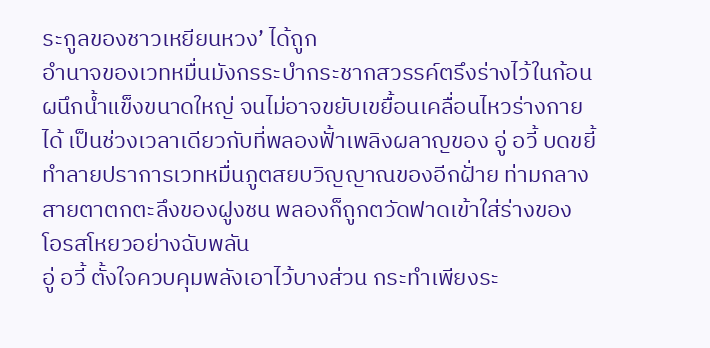ระกูลของชาวเหยียนหวง’ ได้ถูก
อำนาจของเวทหมื่นมังกรระบำกระชากสวรรค์ตรึงร่างไว้ในก้อน
ผนึกน้ำแข็งขนาดใหญ่ จนไม่อาจขยับเขยื้อนเคลื่อนไหวร่างกาย
ได้ เป็นช่วงเวลาเดียวกับที่พลองฟั้าเพลิงผลาญของ อู่ อวี้ บดขยี้
ทำลายปราการเวทหมื่นภูตสยบวิญญาณของอีกฝั่าย ท่ามกลาง
สายตาตกตะลึงของฝูงชน พลองก็ถูกตวัดฟาดเข้าใส่ร่างของ
โอรสโหยวอย่างฉับพลัน
อู่ อวี้ ตั้งใจควบคุมพลังเอาไว้บางส่วน กระทำเพียงระ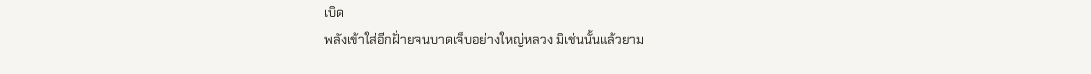เบิด
พลังเข้าใส่อีกฝั่ายจนบาดเจ็บอย่างใหญ่หลวง มิเช่นนั้นแล้วยาม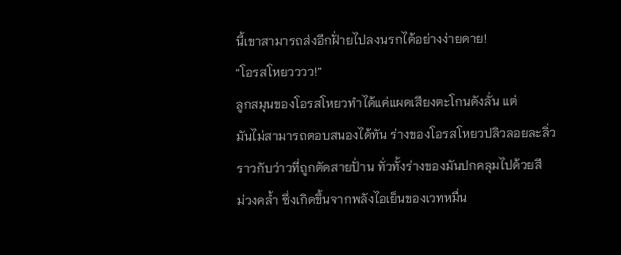นี้เขาสามารถส่งอีกฝั่ายไปลงนรกได้อย่างง่ายดาย!
“โอรสโหยวววว!”
ลูกสมุนของโอรสโหยวทำได้แค่แผดเสียงตะโกนดังลั่น แต่
มันไม่สามารถตอบสนองได้ทัน ร่างของโอรสโหยวปลิวลอยละลิ่ว
ราวกับว่าวที่ถูกตัดสายปั่าน ทั่วทั้งร่างของมันปกคลุมไปด้วยสี
ม่วงคล้ำ ซึ่งเกิดขึ้นจากพลังไอเย็นของเวทหมื่น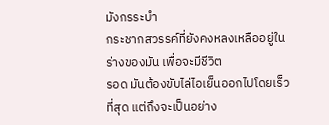มังกรระบำ
กระชากสวรรค์ที่ยังคงหลงเหลืออยู่ในร่างของมัน เพื่อจะมีชีวิต
รอด มันต้องขับไล่ไอเย็นออกไปโดยเร็วที่สุด แต่ถึงจะเป็นอย่าง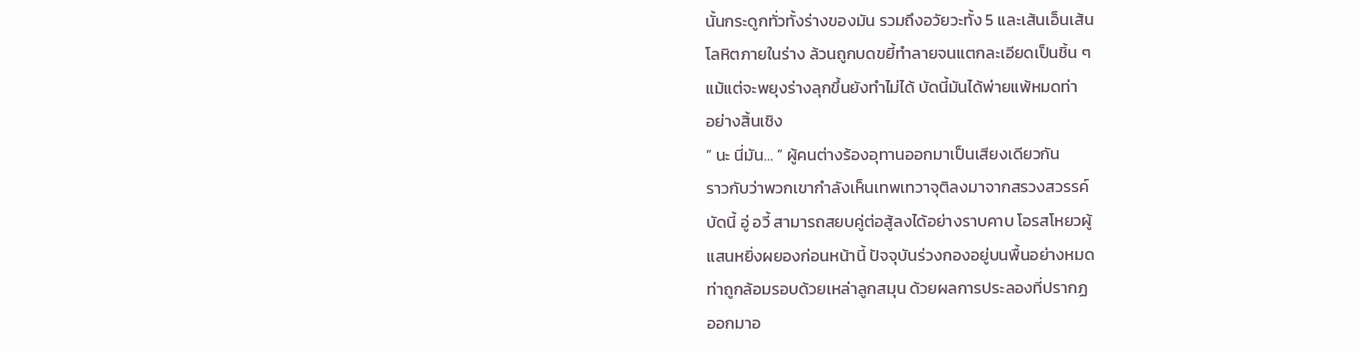นั้นกระดูกทั่วทั้งร่างของมัน รวมถึงอวัยวะทั้ง 5 และเส้นเอ็นเส้น
โลหิตภายในร่าง ล้วนถูกบดขยี้ทำลายจนแตกละเอียดเป็นชิ้น ๆ
แม้แต่จะพยุงร่างลุกขึ้นยังทำไม่ได้ บัดนี้มันได้พ่ายแพ้หมดท่า
อย่างสิ้นเชิง
” นะ นี่มัน… ” ผู้คนต่างร้องอุทานออกมาเป็นเสียงเดียวกัน
ราวกับว่าพวกเขากำลังเห็นเทพเทวาจุติลงมาจากสรวงสวรรค์
บัดนี้ อู่ อวี้ สามารถสยบคู่ต่อสู้ลงได้อย่างราบคาบ โอรสโหยวผู้
แสนหยิ่งผยองก่อนหน้านี้ ปัจจุบันร่วงกองอยู่บนพื้นอย่างหมด
ท่าถูกล้อมรอบด้วยเหล่าลูกสมุน ด้วยผลการประลองที่ปรากฏ
ออกมาอ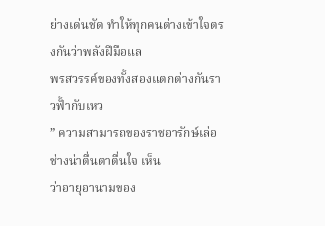ย่างเด่นชัด ทำให้ทุกคนต่างเข้าใจตรงกันว่าพลังฝีมือแล
พรสวรรค์ของทั้งสองแตกต่างกันราวฟั้ากับเหว
” ความสามารถของราชอารักษ์เล่อช่างน่าตื่นตาตื่นใจ เห็น
ว่าอายุอานามของ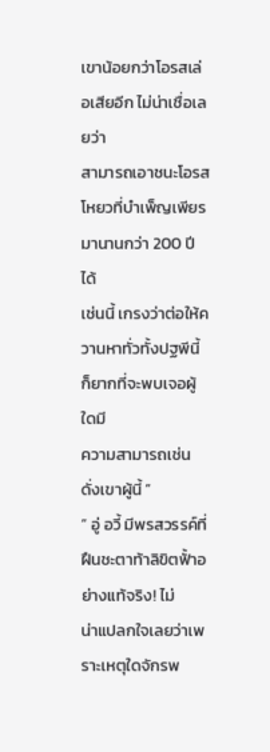เขาน้อยกว่าโอรสเล่อเสียอีก ไม่น่าเชื่อเลยว่า
สามารถเอาชนะโอรสโหยวที่บำเพ็ญเพียรมานานกว่า 200 ปีได้
เช่นนี้ เกรงว่าต่อให้ควานหาทั่วทั้งปฐพีนี้ ก็ยากที่จะพบเจอผู้ใดมี
ความสามารถเช่นดั่งเขาผู้นี้ ”
” อู่ อวี้ มีพรสวรรค์ที่ฝืนชะตาท้าลิขิตฟั้าอย่างแท้จริง! ไม่
น่าแปลกใจเลยว่าเพราะเหตุใดจักรพ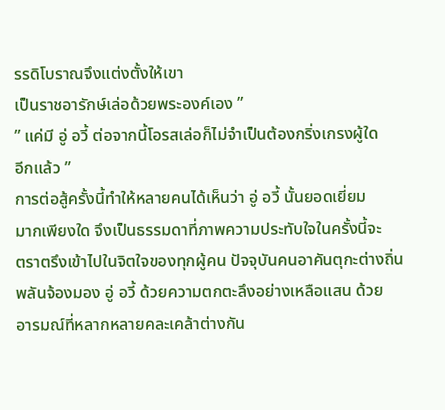รรดิโบราณจึงแต่งตั้งให้เขา
เป็นราชอารักษ์เล่อด้วยพระองค์เอง ”
” แค่มี อู่ อวี้ ต่อจากนี้โอรสเล่อก็ไม่จำเป็นต้องกริ่งเกรงผู้ใด
อีกแล้ว ”
การต่อสู้ครั้งนี้ทำให้หลายคนได้เห็นว่า อู่ อวี้ นั้นยอดเยี่ยม
มากเพียงใด จึงเป็นธรรมดาที่ภาพความประทับใจในครั้งนี้จะ
ตราตรึงเข้าไปในจิตใจของทุกผู้คน ปัจจุบันคนอาคันตุกะต่างถิ่น
พลันจ้องมอง อู่ อวี้ ด้วยความตกตะลึงอย่างเหลือแสน ด้วย
อารมณ์ที่หลากหลายคละเคล้าต่างกัน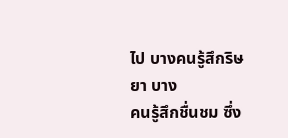ไป บางคนรู้สึกริษยา บาง
คนรู้สึกชื่นชม ซึ่ง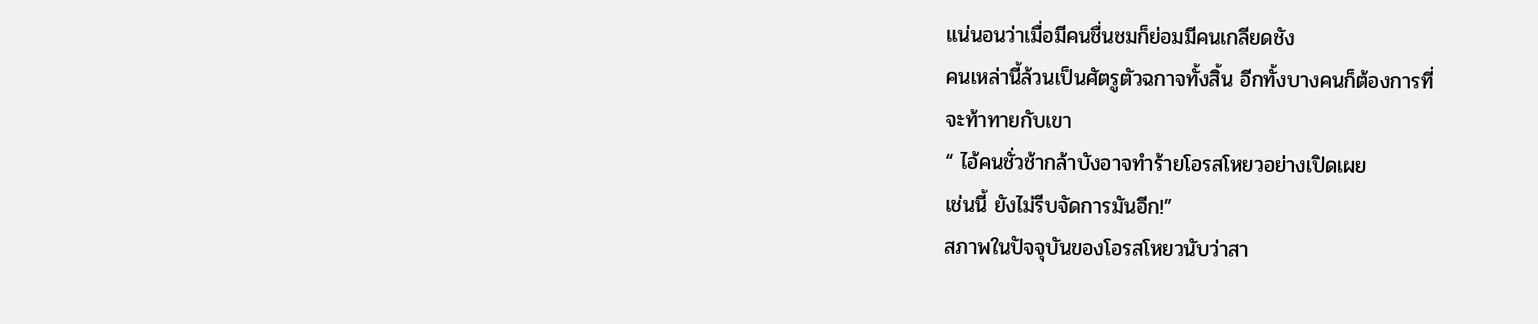แน่นอนว่าเมื่อมีคนชื่นชมก็ย่อมมีคนเกลียดชัง
คนเหล่านี้ล้วนเป็นศัตรูตัวฉกาจทั้งสิ้น อีกทั้งบางคนก็ต้องการที่
จะท้าทายกับเขา
“ ไอ้คนชั่วช้ากล้าบังอาจทำร้ายโอรสโหยวอย่างเปิดเผย
เช่นนี้ ยังไม่รีบจัดการมันอีก!”
สภาพในปัจจุบันของโอรสโหยวนับว่าสา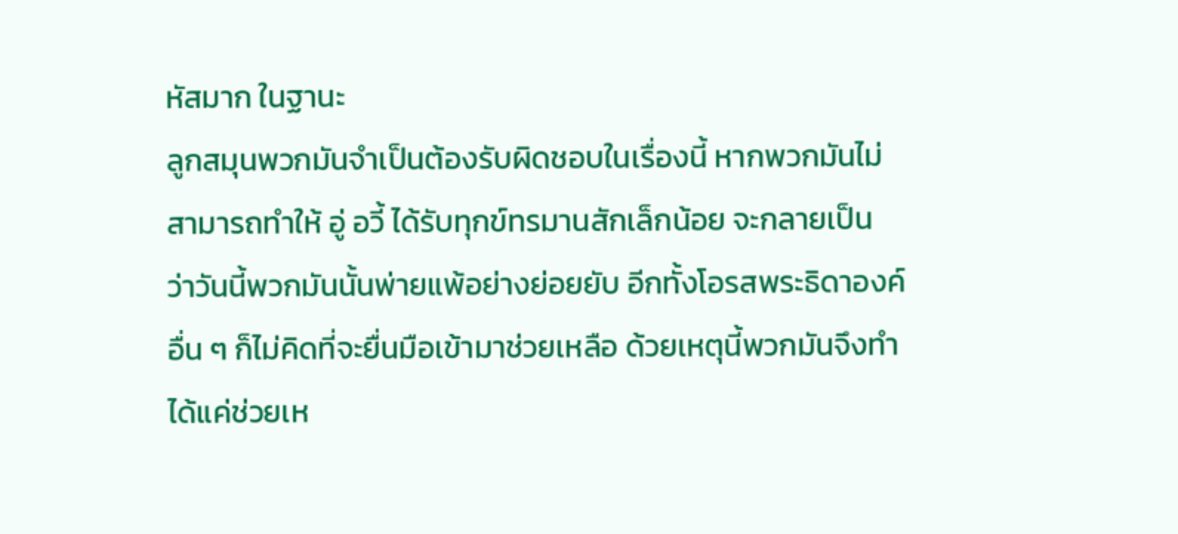หัสมาก ในฐานะ
ลูกสมุนพวกมันจำเป็นต้องรับผิดชอบในเรื่องนี้ หากพวกมันไม่
สามารถทำให้ อู่ อวี้ ได้รับทุกข์ทรมานสักเล็กน้อย จะกลายเป็น
ว่าวันนี้พวกมันนั้นพ่ายแพ้อย่างย่อยยับ อีกทั้งโอรสพระธิดาองค์
อื่น ๆ ก็ไม่คิดที่จะยื่นมือเข้ามาช่วยเหลือ ด้วยเหตุนี้พวกมันจึงทำ
ได้แค่ช่วยเห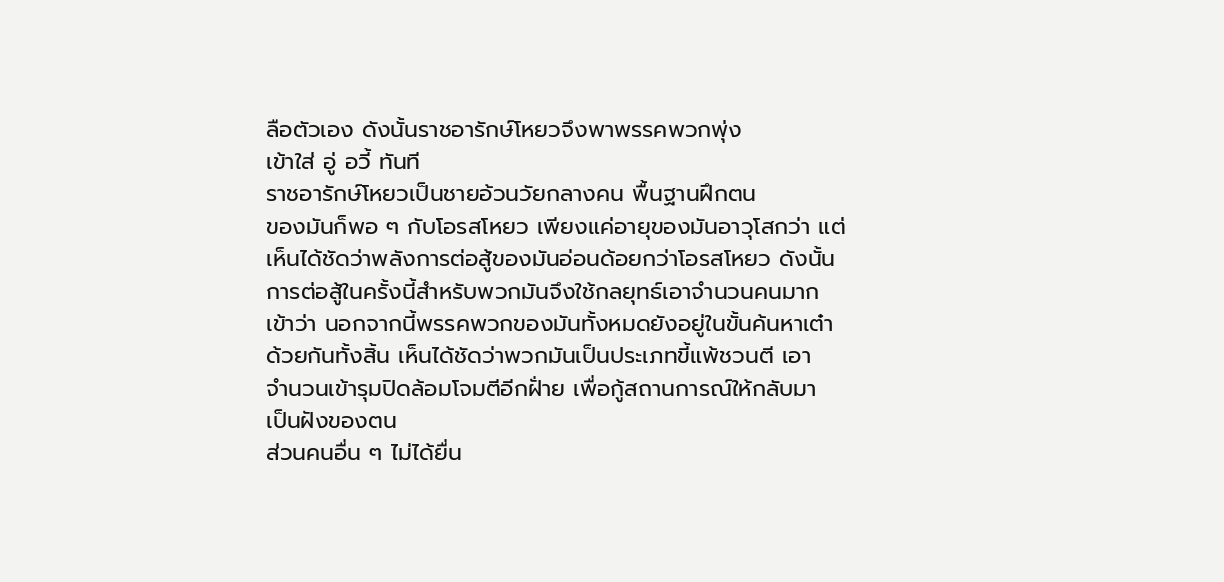ลือตัวเอง ดังนั้นราชอารักษ์โหยวจึงพาพรรคพวกพุ่ง
เข้าใส่ อู่ อวี้ ทันที
ราชอารักษ์โหยวเป็นชายอ้วนวัยกลางคน พื้นฐานฝึกตน
ของมันก็พอ ๆ กับโอรสโหยว เพียงแค่อายุของมันอาวุโสกว่า แต่
เห็นได้ชัดว่าพลังการต่อสู้ของมันอ่อนด้อยกว่าโอรสโหยว ดังนั้น
การต่อสู้ในครั้งนี้สำหรับพวกมันจึงใช้กลยุทธ์เอาจำนวนคนมาก
เข้าว่า นอกจากนี้พรรคพวกของมันทั้งหมดยังอยู่ในขั้นค้นหาเต๋า
ด้วยกันทั้งสิ้น เห็นได้ชัดว่าพวกมันเป็นประเภทขี้แพ้ชวนตี เอา
จำนวนเข้ารุมปิดล้อมโจมตีอีกฝั่าย เพื่อกู้สถานการณ์ให้กลับมา
เป็นฝังของตน
ส่วนคนอื่น ๆ ไม่ได้ยื่น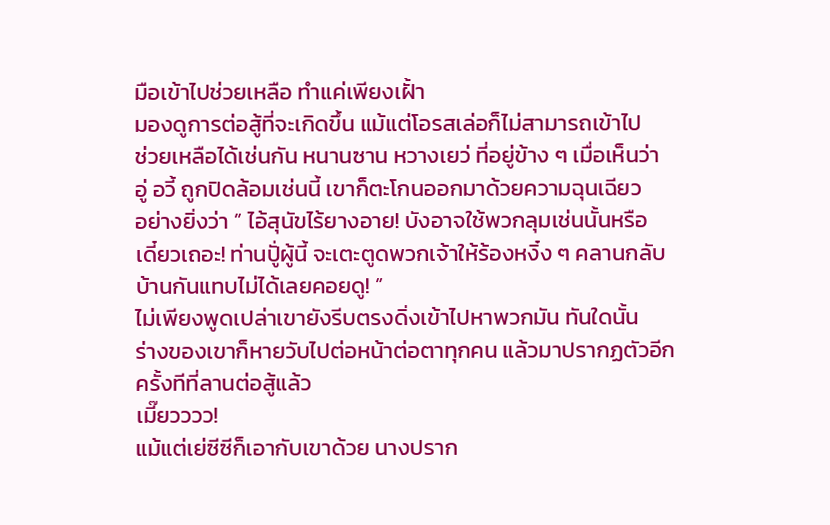มือเข้าไปช่วยเหลือ ทำแค่เพียงเฝั้า
มองดูการต่อสู้ที่จะเกิดขึ้น แม้แต่โอรสเล่อก็ไม่สามารถเข้าไป
ช่วยเหลือได้เช่นกัน หนานซาน หวางเยว่ ที่อยู่ข้าง ๆ เมื่อเห็นว่า
อู่ อวี้ ถูกปิดล้อมเช่นนี้ เขาก็ตะโกนออกมาด้วยความฉุนเฉียว
อย่างยิ่งว่า ” ไอ้สุนัขไร้ยางอาย! บังอาจใช้พวกลุมเช่นนั้นหรือ
เดี๋ยวเถอะ! ท่านปูั่ผู้นี้ จะเตะตูดพวกเจ้าให้ร้องหงิ๋ง ๆ คลานกลับ
บ้านกันแทบไม่ได้เลยคอยดู! ”
ไม่เพียงพูดเปล่าเขายังรีบตรงดิ่งเข้าไปหาพวกมัน ทันใดนั้น
ร่างของเขาก็หายวับไปต่อหน้าต่อตาทุกคน แล้วมาปรากฏตัวอีก
ครั้งทีที่ลานต่อสู้แล้ว
เมี๊ยวววว!
แม้แต่เย่ซีซีก็เอากับเขาด้วย นางปราก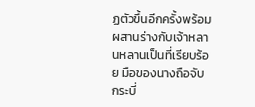ฏตัวขึ้นอีกครั้งพร้อม
ผสานร่างกับเจ้าหลานหลานเป็นที่เรียบร้อย มือของนางถือจับ
กระบี่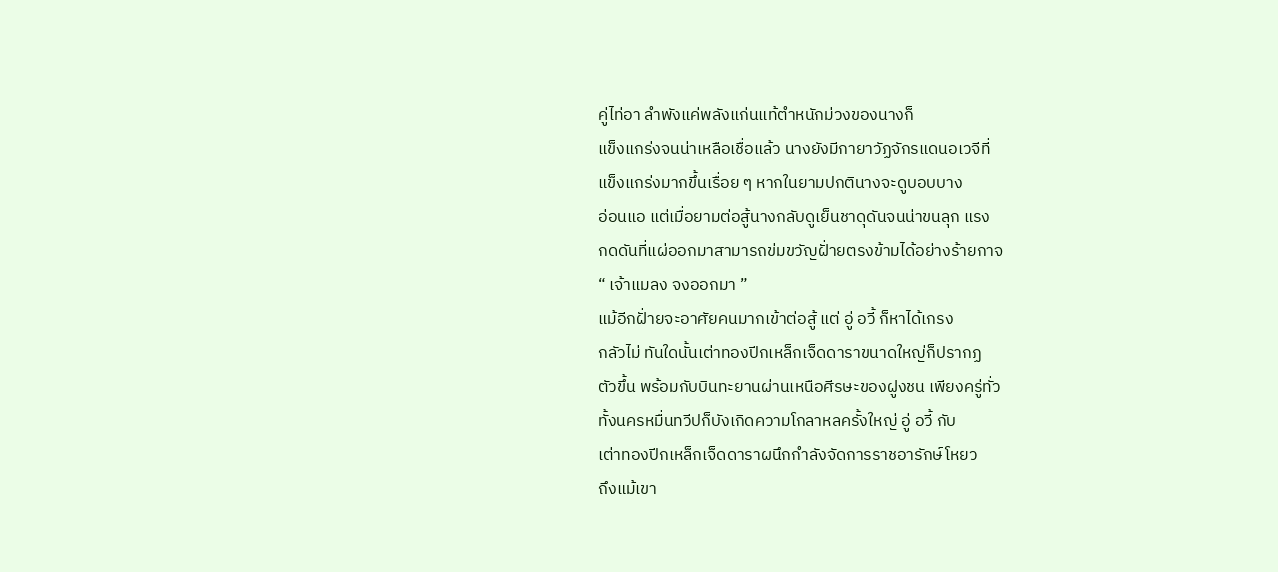คู่ไท่อา ลำพังแค่พลังแก่นแท้ตำหนักม่วงของนางก็
แข็งแกร่งจนน่าเหลือเชื่อแล้ว นางยังมีกายาวัฏจักรแดนอเวจีที่
แข็งแกร่งมากขึ้นเรื่อย ๆ หากในยามปกตินางจะดูบอบบาง
อ่อนแอ แต่เมื่อยามต่อสู้นางกลับดูเย็นชาดุดันจนน่าขนลุก แรง
กดดันที่แผ่ออกมาสามารถข่มขวัญฝั่ายตรงข้ามได้อย่างร้ายกาจ
“ เจ้าแมลง จงออกมา ”
แม้อีกฝั่ายจะอาศัยคนมากเข้าต่อสู้ แต่ อู่ อวี้ ก็หาได้เกรง
กลัวไม่ ทันใดนั้นเต่าทองปีกเหล็กเจ็ดดาราขนาดใหญ่ก็ปรากฏ
ตัวขึ้น พร้อมกับบินทะยานผ่านเหนือศีรษะของฝูงชน เพียงครู่ทั่ว
ทั้งนครหมื่นทวีปก็บังเกิดความโกลาหลครั้งใหญ่ อู่ อวี้ กับ
เต่าทองปีกเหล็กเจ็ดดาราผนึกกำลังจัดการราชอารักษ์โหยว
ถึงแม้เขา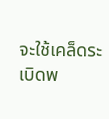จะใช้เคล็ดระเบิดพ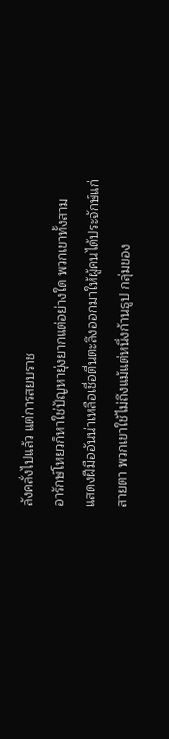ลังคลั่งไปแล้ว แต่การสยบราช
อารักษ์โหยวก็หาใช่ปัญหายุ่งยากแต่อย่างใด พวกเขาทั้งสาม
แสดงฝีมืออันน่าเหลือเชื่อตื่นตะลึงออกมาให้ผู้คนได้ประจักษ์แก่
สายตา พวกเขาใช้ไม่ถึงแม้แต่หนึ่งก้านธูป กลุ่มของ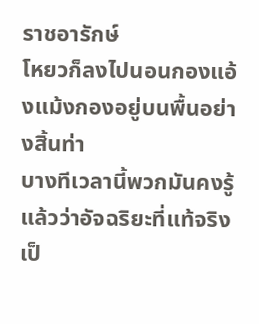ราชอารักษ์
โหยวก็ลงไปนอนกองแอ้งแม้งกองอยู่บนพื้นอย่างสิ้นท่า
บางทีเวลานี้พวกมันคงรู้แล้วว่าอัจฉริยะที่แท้จริงเป็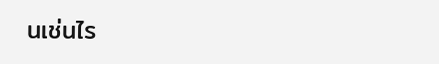นเช่นไร